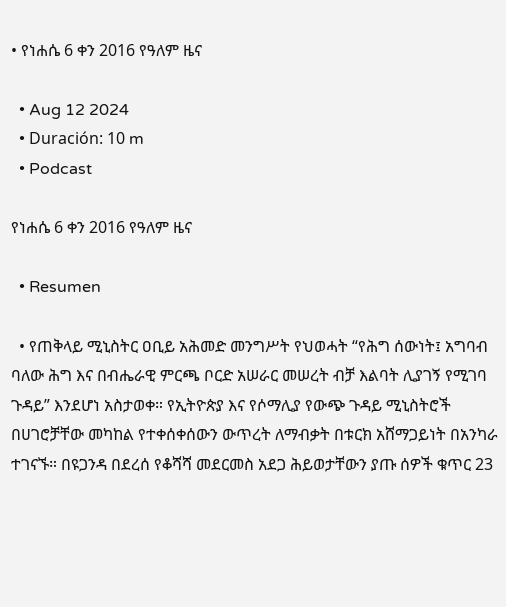• የነሐሴ 6 ቀን 2016 የዓለም ዜና

  • Aug 12 2024
  • Duración: 10 m
  • Podcast

የነሐሴ 6 ቀን 2016 የዓለም ዜና

  • Resumen

  • የጠቅላይ ሚኒስትር ዐቢይ አሕመድ መንግሥት የህወሓት “የሕግ ሰውነት፤ አግባብ ባለው ሕግ እና በብሔራዊ ምርጫ ቦርድ አሠራር መሠረት ብቻ እልባት ሊያገኝ የሚገባ ጉዳይ” እንደሆነ አስታወቀ። የኢትዮጵያ እና የሶማሊያ የውጭ ጉዳይ ሚኒስትሮች በሀገሮቻቸው መካከል የተቀሰቀሰውን ውጥረት ለማብቃት በቱርክ አሸማጋይነት በአንካራ ተገናኙ። በዩጋንዳ በደረሰ የቆሻሻ መደርመስ አደጋ ሕይወታቸውን ያጡ ሰዎች ቁጥር 23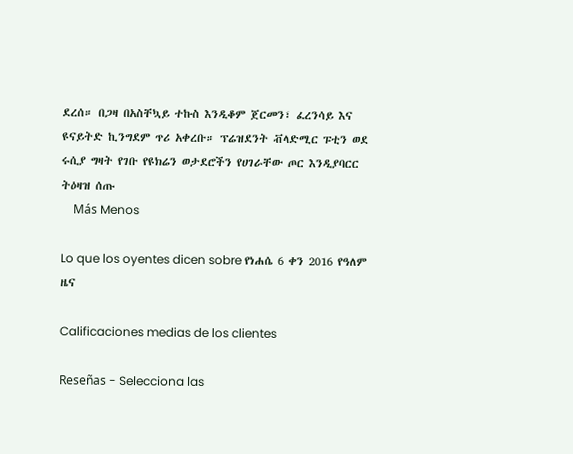ደረሰ። በጋዛ በአስቸኳይ ተኩስ እንዲቆም ጀርመን፣ ፈረንሳይ እና ዩናይትድ ኪንግደም ጥሪ አቀረቡ። ፕሬዝደንት ቭላድሚር ፑቲን ወደ ሩሲያ ግዛት የገቡ የዩክሬን ወታደሮችን የሀገራቸው ጦር እንዲያባርር ትዕዛዝ ሰጡ
    Más Menos

Lo que los oyentes dicen sobre የነሐሴ 6 ቀን 2016 የዓለም ዜና

Calificaciones medias de los clientes

Reseñas - Selecciona las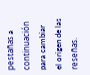pestañas a continuación para cambiar el origen de las reseñas.